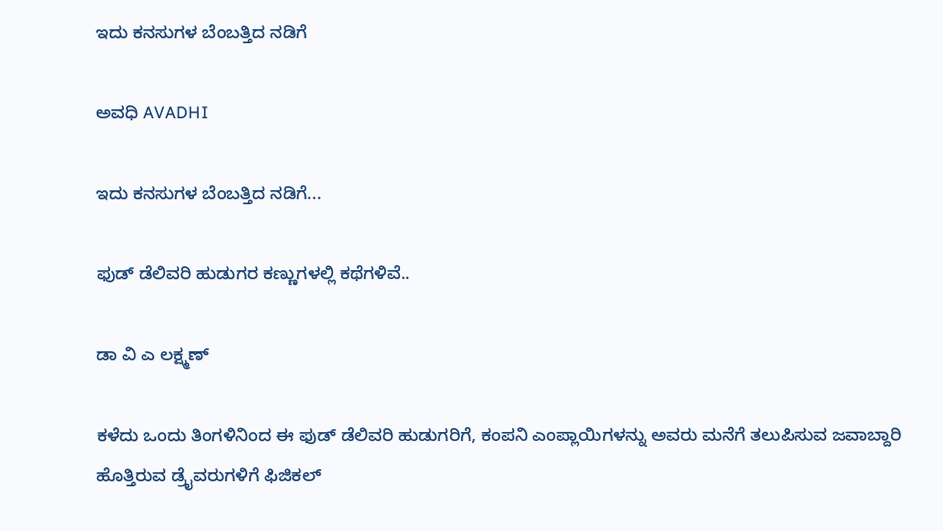ಇದು ಕನಸುಗಳ ಬೆಂಬತ್ತಿದ ನಡಿಗೆ‍

ಅವಧಿ AVADHI

ಇದು ಕನಸುಗಳ ಬೆಂಬತ್ತಿದ ನಡಿಗೆ...

ಫುಡ್ ಡೆಲಿವರಿ ಹುಡುಗರ ಕಣ್ಣುಗಳಲ್ಲಿ ಕಥೆಗಳಿವೆ..

ಡಾ ವಿ ಎ ಲಕ್ಷ್ಮಣ್

ಕಳೆದು ಒಂದು ತಿಂಗಳಿನಿಂದ ಈ ಫುಡ್ ಡೆಲಿವರಿ ಹುಡುಗರಿಗೆ, ಕಂಪನಿ ಎಂಪ್ಲಾಯಿಗಳನ್ನು ಅವರು ಮನೆಗೆ ತಲುಪಿಸುವ ಜವಾಬ್ದಾರಿ ಹೊತ್ತಿರುವ ಡ್ರೈವರುಗಳಿಗೆ ಫಿಜಿಕಲ್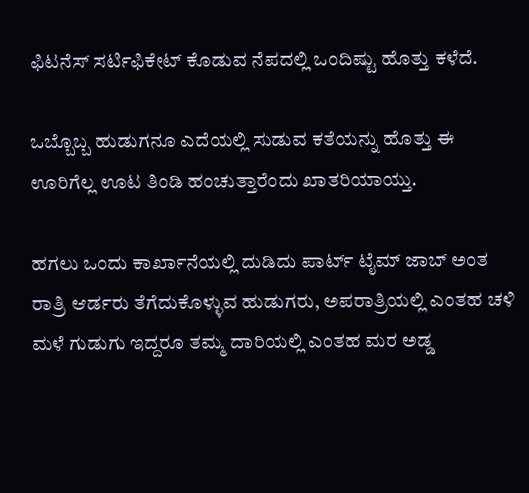ಫಿಟನೆಸ್ ಸರ್ಟಿಫಿಕೇಟ್ ಕೊಡುವ ನೆಪದಲ್ಲಿ ಒಂದಿಷ್ಟು ಹೊತ್ತು ಕಳೆದೆ.

ಒಬ್ಬೊಬ್ಬ ಹುಡುಗನೂ ಎದೆಯಲ್ಲಿ ಸುಡುವ ಕತೆಯನ್ನು ಹೊತ್ತು ಈ ಊರಿಗೆಲ್ಲ ಊಟ ತಿಂಡಿ ಹಂಚುತ್ತಾರೆಂದು ಖಾತರಿಯಾಯ್ತು.

ಹಗಲು ಒಂದು ಕಾರ್ಖಾನೆಯಲ್ಲಿ ದುಡಿದು ಪಾರ್ಟ್ ಟೈಮ್ ಜಾಬ್ ಅಂತ ರಾತ್ರಿ ಆರ್ಡರು ತೆಗೆದುಕೊಳ್ಳುವ ಹುಡುಗರು, ಅಪರಾತ್ರಿಯಲ್ಲಿ ಎಂತಹ ಚಳಿ ಮಳೆ ಗುಡುಗು ಇದ್ದರೂ ತಮ್ಮ ದಾರಿಯಲ್ಲಿ ಎಂತಹ ಮರ ಅಡ್ಡ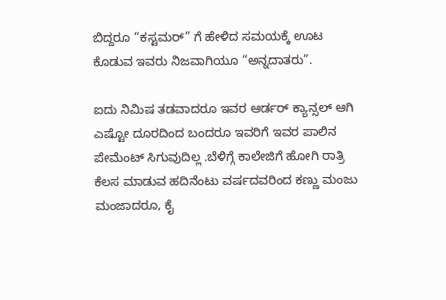ಬಿದ್ದರೂ “ಕಸ್ಟಮರ್” ಗೆ ಹೇಳಿದ ಸಮಯಕ್ಕೆ ಊಟ ಕೊಡುವ ಇವರು ನಿಜವಾಗಿಯೂ “ಅನ್ನದಾತರು”.

ಐದು ನಿಮಿಷ ತಡವಾದರೂ ಇವರ ಆರ್ಡರ್ ಕ್ಯಾನ್ಸಲ್ ಆಗಿ ಎಷ್ಟೋ ದೂರದಿಂದ ಬಂದರೂ ಇವರಿಗೆ ಇವರ ಪಾಲಿನ ಪೇಮೆಂಟ್ ಸಿಗುವುದಿಲ್ಲ .ಬೆಳಿಗ್ಗೆ ಕಾಲೇಜಿಗೆ ಹೋಗಿ ರಾತ್ರಿ ಕೆಲಸ ಮಾಡುವ ಹದಿನೆಂಟು ವರ್ಷದವರಿಂದ ಕಣ್ಣು ಮಂಜು ಮಂಜಾದರೂ, ಕೈ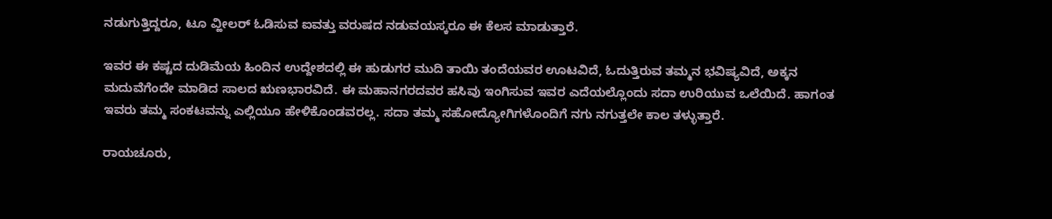ನಡುಗುತ್ತಿದ್ದರೂ, ಟೂ ವ್ಹೀಲರ್ ಓಡಿಸುವ ಐವತ್ತು ವರುಷದ ನಡುವಯಸ್ಕರೂ ಈ ಕೆಲಸ ಮಾಡುತ್ತಾರೆ.

ಇವರ ಈ ಕಷ್ಟದ ದುಡಿಮೆಯ ಹಿಂದಿನ ಉದ್ದೇಶದಲ್ಲಿ ಈ ಹುಡುಗರ ಮುದಿ ತಾಯಿ ತಂದೆಯವರ ಊಟವಿದೆ, ಓದುತ್ತಿರುವ ತಮ್ಮನ ಭವಿಷ್ಯವಿದೆ, ಅಕ್ಕನ ಮದುವೆಗೆಂದೇ ಮಾಡಿದ ಸಾಲದ ಋಣಭಾರವಿದೆ. ಈ ಮಹಾನಗರದವರ ಹಸಿವು ಇಂಗಿಸುವ ಇವರ ಎದೆಯಲ್ಲೊಂದು ಸದಾ ಉರಿಯುವ ಒಲೆಯಿದೆ. ಹಾಗಂತ ಇವರು ತಮ್ಮ ಸಂಕಟವನ್ನು ಎಲ್ಲಿಯೂ ಹೇಳಿಕೊಂಡವರಲ್ಲ. ಸದಾ ತಮ್ಮ ಸಹೋದ್ಯೋಗಿಗಳೊಂದಿಗೆ ನಗು ನಗುತ್ತಲೇ ಕಾಲ ತಳ್ಳುತ್ತಾರೆ.

ರಾಯಚೂರು,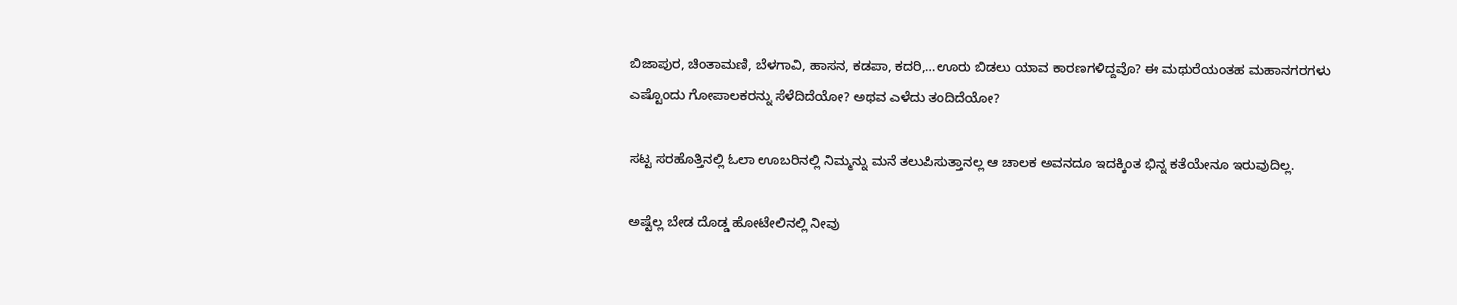ಬಿಜಾಪುರ, ಚಿಂತಾಮಣಿ, ಬೆಳಗಾವಿ, ಹಾಸನ, ಕಡಪಾ, ಕದರಿ,…ಊರು ಬಿಡಲು ಯಾವ ಕಾರಣಗಳಿದ್ದವೊ? ಈ ಮಥುರೆಯಂತಹ ಮಹಾನಗರಗಳು ಎಷ್ಟೊಂದು ಗೋಪಾಲಕರನ್ನು ಸೆಳೆದಿದೆಯೋ? ಅಥವ ಎಳೆದು ತಂದಿದೆಯೋ?

ಸಟ್ಟ ಸರಹೊತ್ತಿನಲ್ಲಿ ಓಲಾ ಊಬರಿನಲ್ಲಿ ನಿಮ್ಮನ್ನು ಮನೆ ತಲುಪಿಸುತ್ತಾನಲ್ಲ ಆ ಚಾಲಕ ಅವನದೂ ಇದಕ್ಕಿಂತ ಭಿನ್ನ ಕತೆಯೇನೂ ಇರುವುದಿಲ್ಲ.

ಅಷ್ಟೆಲ್ಲ ಬೇಡ ದೊಡ್ಡ ಹೋಟೇಲಿನಲ್ಲಿ ನೀವು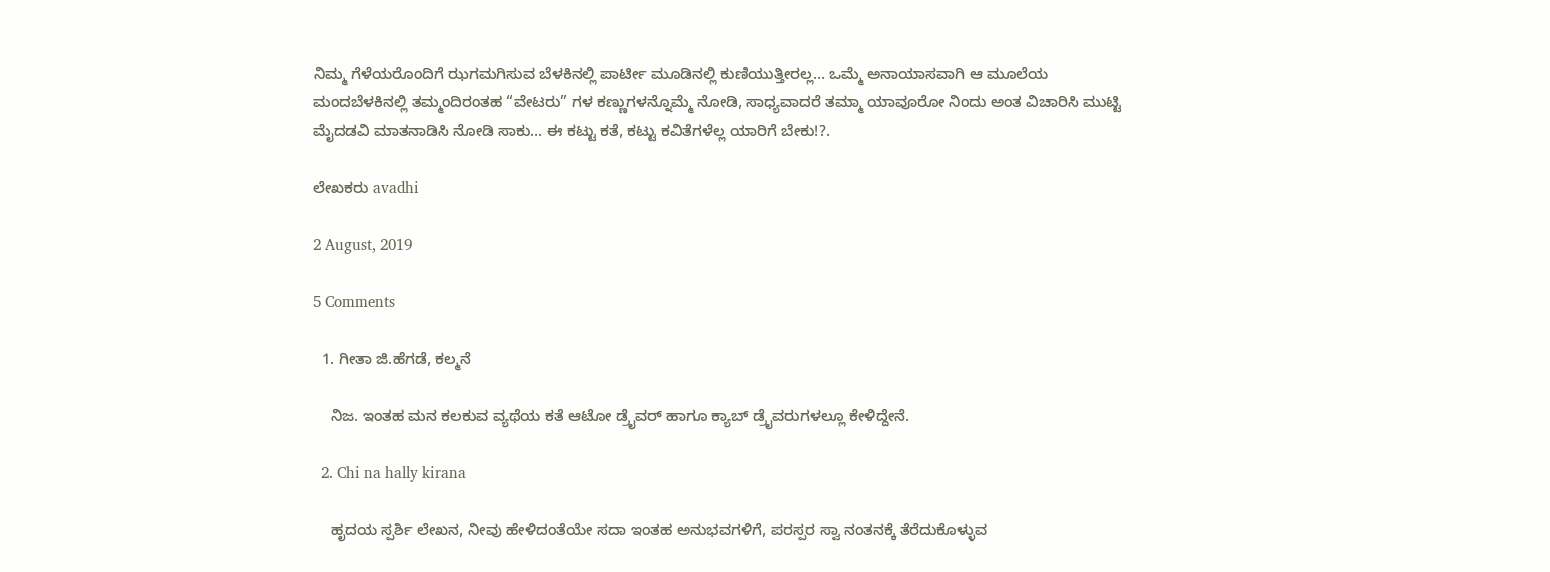ನಿಮ್ಮ ಗೆಳೆಯರೊಂದಿಗೆ ಝಗಮಗಿಸುವ ಬೆಳಕಿನಲ್ಲಿ ಪಾರ್ಟೀ ಮೂಡಿನಲ್ಲಿ ಕುಣಿಯುತ್ತೀರಲ್ಲ… ಒಮ್ಮೆ ಅನಾಯಾಸವಾಗಿ ಆ ಮೂಲೆಯ ಮಂದಬೆಳಕಿನಲ್ಲಿ ತಮ್ಮಂದಿರಂತಹ “ವೇಟರು” ಗಳ ಕಣ್ಣುಗಳನ್ನೊಮ್ಮೆ ನೋಡಿ, ಸಾಧ್ಯವಾದರೆ ತಮ್ಮಾ ಯಾವೂರೋ ನಿಂದು ಅಂತ ವಿಚಾರಿಸಿ ಮುಟ್ಟಿ ಮೈದಡವಿ ಮಾತನಾಡಿಸಿ ನೋಡಿ ಸಾಕು… ಈ ಕಟ್ಟು ಕತೆ, ಕಟ್ಟು ಕವಿತೆಗಳೆಲ್ಲ ಯಾರಿಗೆ ಬೇಕು!?.

ಲೇಖಕರು avadhi

2 August, 2019

5 Comments

  1. ಗೀತಾ ಜಿ.ಹೆಗಡೆ, ಕಲ್ಮನೆ

    ನಿಜ. ಇಂತಹ ಮನ ಕಲಕುವ ವ್ಯಥೆಯ ಕತೆ ಆಟೋ ಡ್ರೈವರ್ ಹಾಗೂ ಕ್ಯಾಬ್ ಡ್ರೈವರುಗಳಲ್ಲೂ ಕೇಳಿದ್ದೇನೆ.

  2. Chi na hally kirana

    ಹೃದಯ ಸ್ಪರ್ಶಿ ಲೇಖನ, ನೀವು ಹೇಳಿದಂತೆಯೇ ಸದಾ ಇಂತಹ ಅನುಭವಗಳಿಗೆ, ಪರಸ್ಪರ ಸ್ವಾ ನಂತನಕ್ಕೆ ತೆರೆದುಕೊಳ್ಳುವ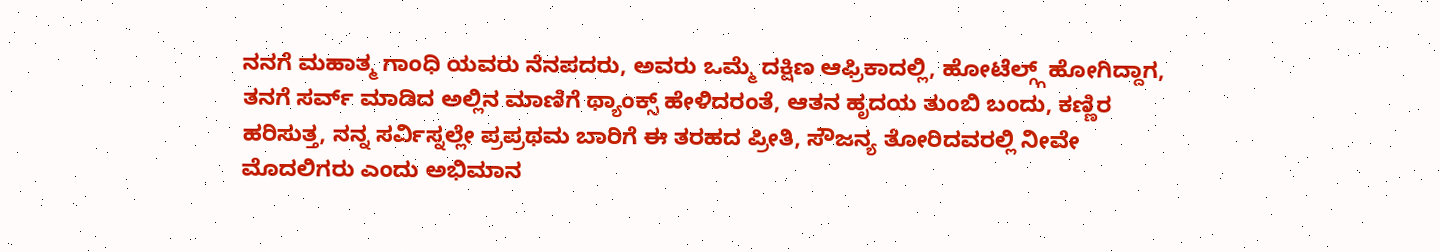ನನಗೆ ಮಹಾತ್ಮ ಗಾಂಧಿ ಯವರು ನೆನಪದರು, ಅವರು ಒಮ್ಮೆ ದಕ್ಷಿಣ ಆಫ್ರಿಕಾದಲ್ಲಿ, ಹೋಟೆಲ್ಗ್ಗ್ ಹೋಗಿದ್ದಾಗ, ತನಗೆ ಸರ್ವ್ ಮಾಡಿದ ಅಲ್ಲಿನ ಮಾಣಿಗೆ ಥ್ಯಾಂಕ್ಸ್ ಹೇಳಿದರಂತೆ, ಆತನ ಹೃದಯ ತುಂಬಿ ಬಂದು, ಕಣ್ಣಿರ ಹರಿಸುತ್ತ, ನನ್ನ ಸರ್ವಿಸ್ನಲ್ಲೇ ಪ್ರಪ್ರಥಮ ಬಾರಿಗೆ ಈ ತರಹದ ಪ್ರೀತಿ, ಸೌಜನ್ಯ ತೋರಿದವರಲ್ಲಿ ನೀವೇ ಮೊದಲಿಗರು ಎಂದು ಅಭಿಮಾನ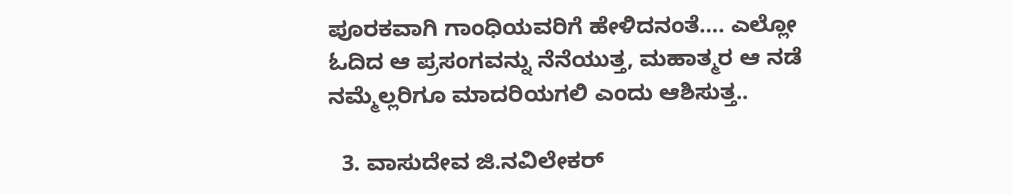ಪೂರಕವಾಗಿ ಗಾಂಧಿಯವರಿಗೆ ಹೇಳಿದನಂತೆ…. ಎಲ್ಲೋ ಓದಿದ ಆ ಪ್ರಸಂಗವನ್ನು ನೆನೆಯುತ್ತ, ಮಹಾತ್ಮರ ಆ ನಡೆ ನಮ್ಮೆಲ್ಲರಿಗೂ ಮಾದರಿಯಗಲಿ ಎಂದು ಆಶಿಸುತ್ತ..

  3. ವಾಸುದೇವ ಜಿ.ನವಿಲೇಕರ್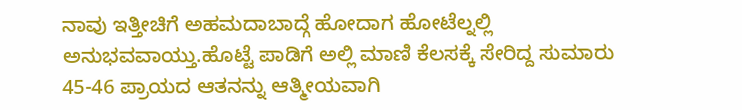ನಾವು ಇತ್ತೀಚಿಗೆ ಅಹಮದಾಬಾದ್ಗೆ ಹೋದಾಗ ಹೋಟೆಲ್ನಲ್ಲಿ ಅನುಭವವಾಯ್ತು.ಹೊಟ್ಟೆ ಪಾಡಿಗೆ ಅಲ್ಲಿ ಮಾಣಿ ಕೆಲಸಕ್ಕೆ ಸೇರಿದ್ದ ಸುಮಾರು 45-46 ಪ್ರಾಯದ ಆತನನ್ನು ಆತ್ಮೀಯವಾಗಿ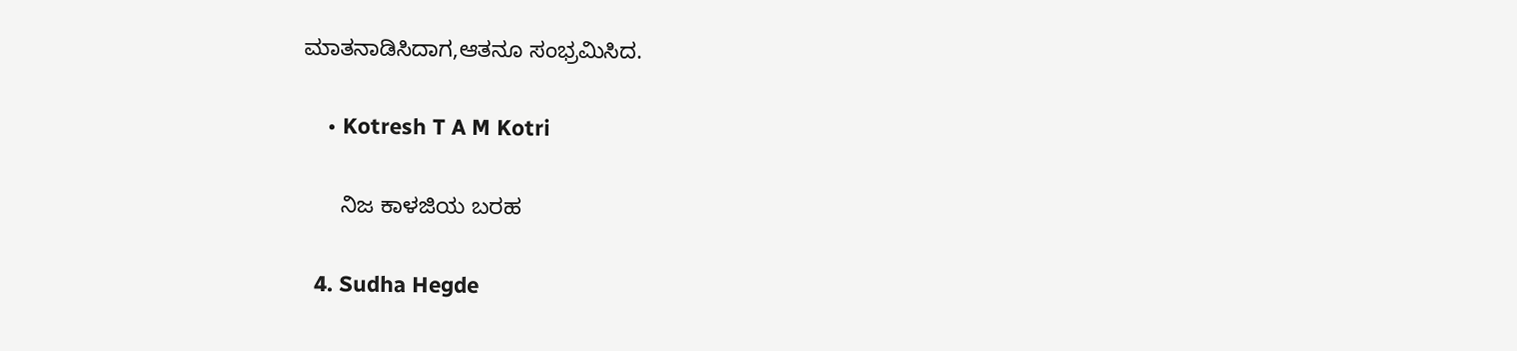ಮಾತನಾಡಿಸಿದಾಗ,ಆತನೂ ಸಂಭ್ರಮಿಸಿದ.

    • Kotresh T A M Kotri

      ನಿಜ ಕಾಳಜಿಯ ಬರಹ

  4. Sudha Hegde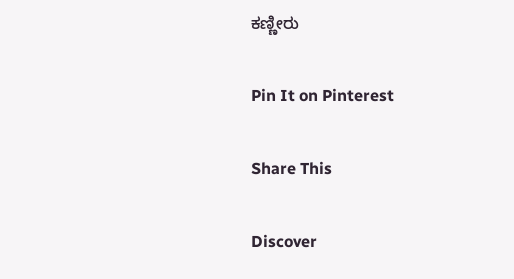ಕಣ್ಣೀರು

Pin It on Pinterest

Share This

Discover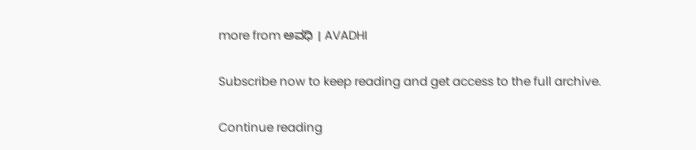more from ಅವಧಿ । AVADHI

Subscribe now to keep reading and get access to the full archive.

Continue reading